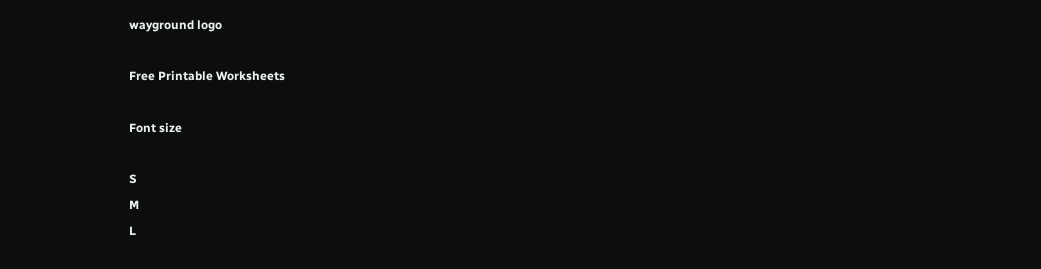wayground logo

Free Printable Worksheets

Font size

S
M
L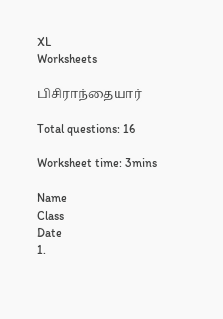XL
Worksheets

பிசிராந்தையார்

Total questions: 16

Worksheet time: 3mins

Name
Class
Date
1.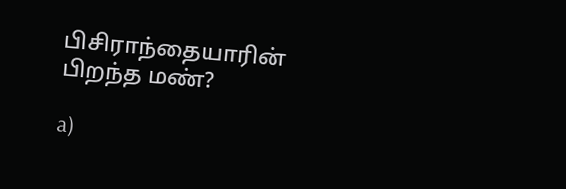பிசிராந்தையாரின் பிறந்த மண்?

a)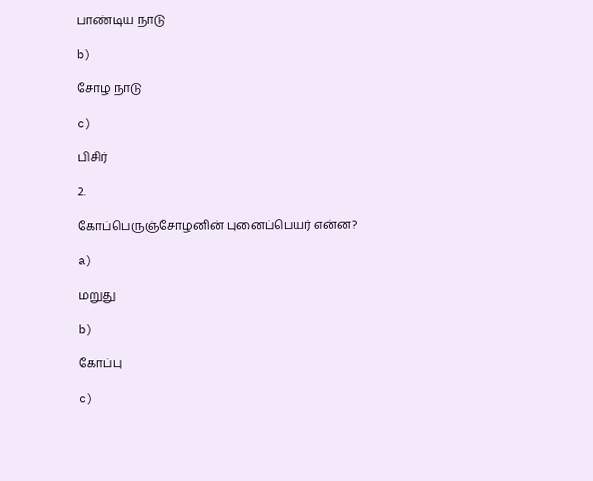பாண்டிய நாடு

b)

சோழ நாடு

c)

பிசிர்

2.

கோப்பெருஞ்சோழனின் புனைப்பெயர் என்ன?

a)

மறுது

b)

கோப்பு

c)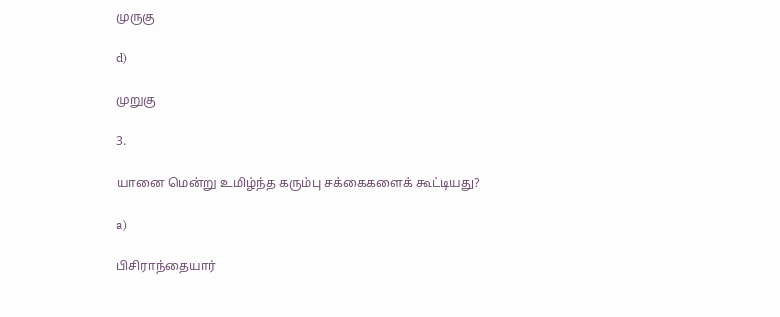முருகு

d)

முறுகு

3.

யானை மென்று உமிழ்ந்த கரும்பு சக்கைகளைக் கூட்டியது?

a)

பிசிராந்தையார்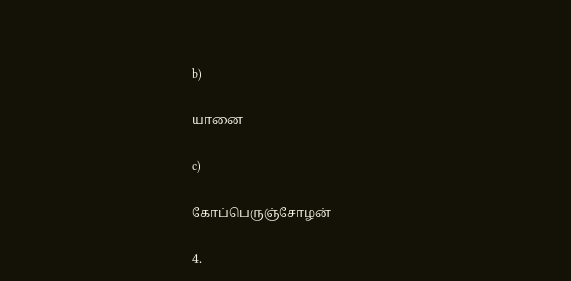b)

யானை

c)

கோப்பெருஞ்சோழன்

4.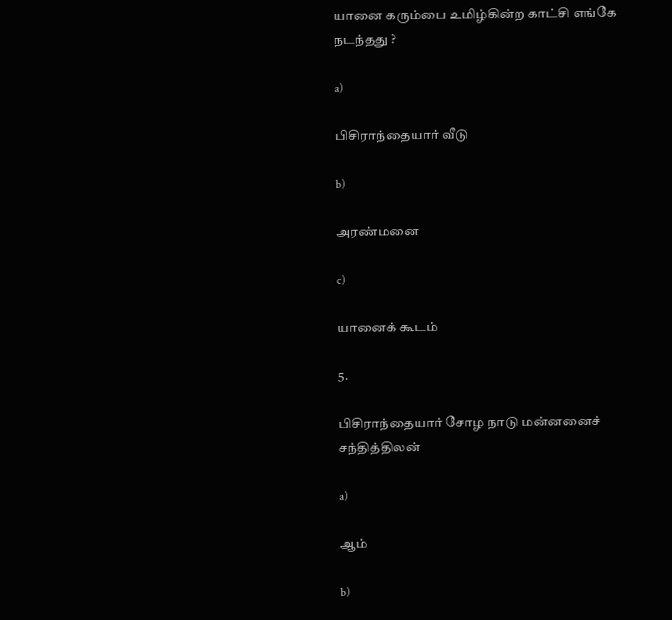யானை கரும்பை உமிழ்கின்ற காட்சி எங்கே நடந்தது ?

a)

பிசிராந்தையார் வீடு

b)

அரண்மனை

c)

யானைக் கூடம்

5.

பிசிராந்தையார் சோழ நாடு மன்னனைச் சந்தித்திலன்

a)

ஆம்

b)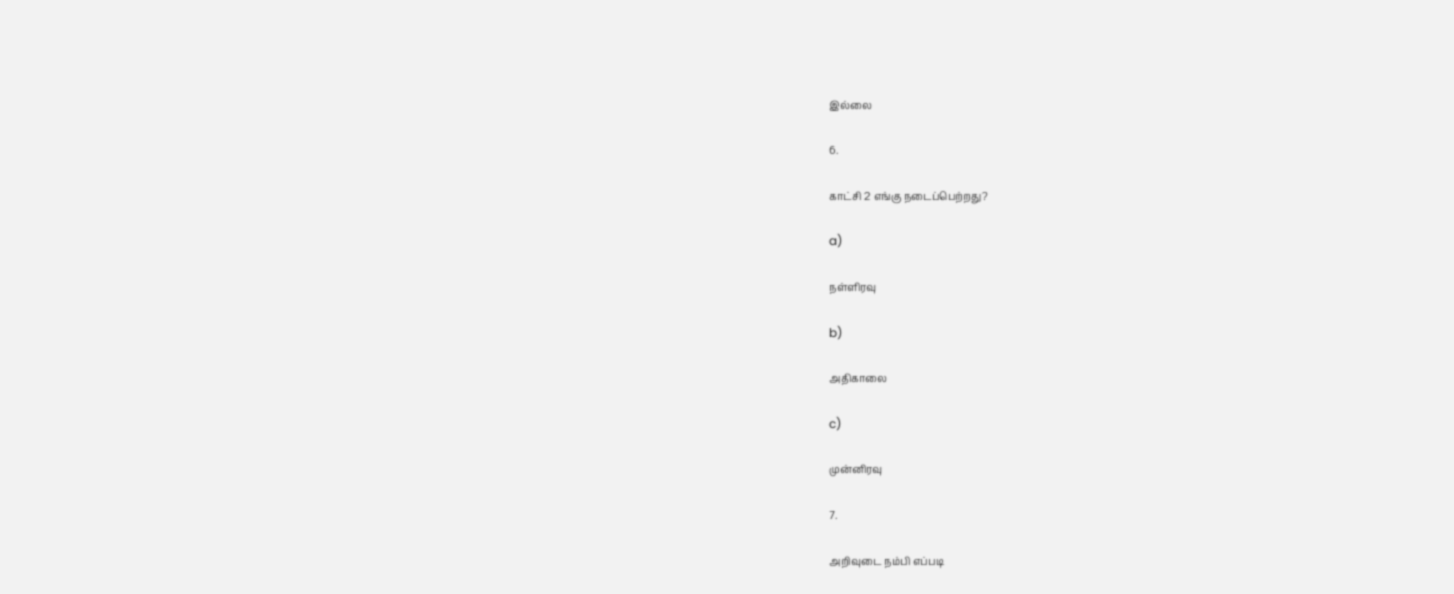இல்லை

6.

காட்சி 2 எங்கு நடைப்பெற்றது?

a)

நள்ளிரவு

b)

அதிகாலை

c)

முன்னிரவு

7.

அறிவுடை நம்பி எப்படி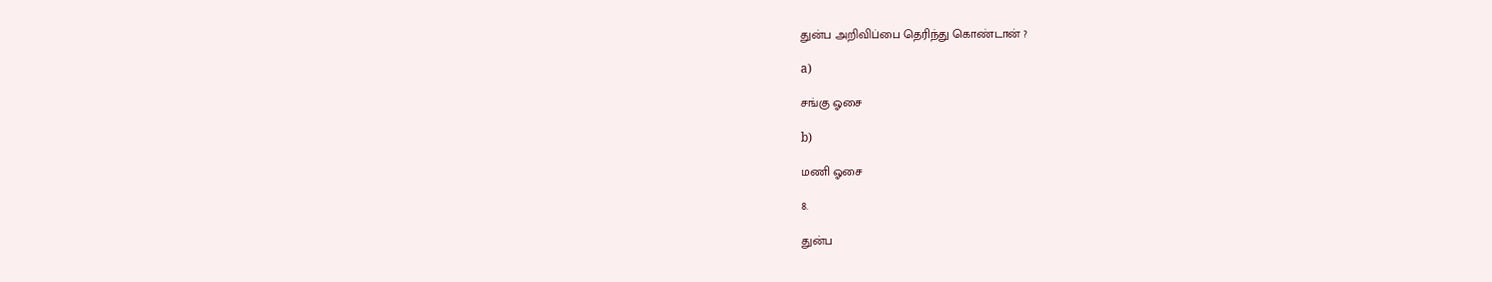துன்ப அறிவிப்பை தெரிந்து கொண்டான் ?

a)

சங்கு ஓசை

b)

மணி ஓசை

8.

துன்ப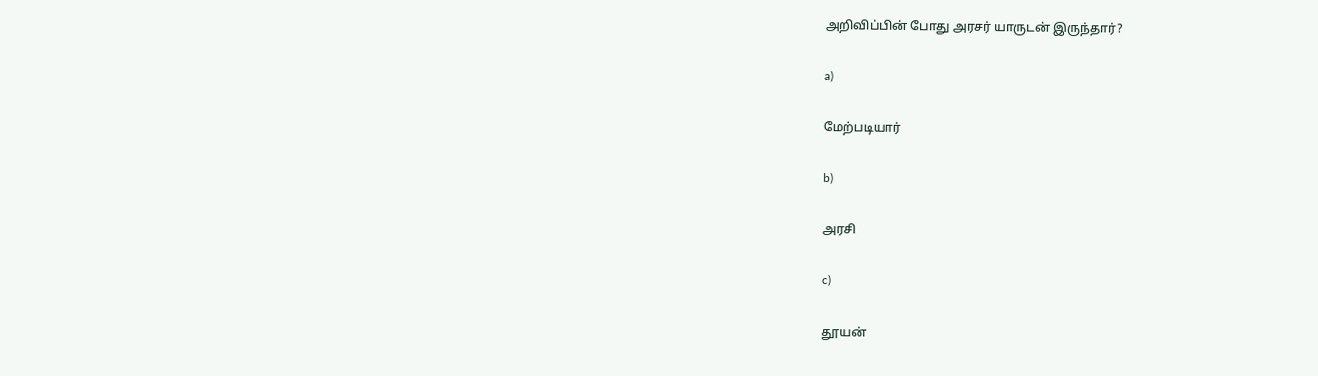அறிவிப்பின் போது அரசர் யாருடன் இருந்தார்?

a)

மேற்படியார்

b)

அரசி

c)

தூயன்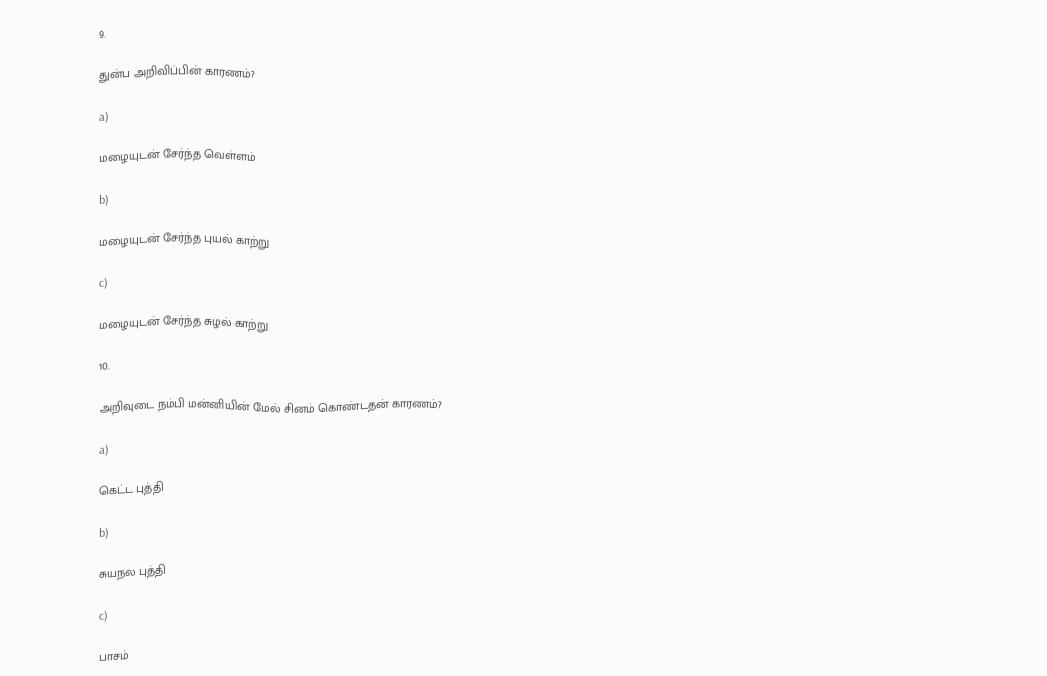9.

துன்ப அறிவிப்பின் காரணம்?

a)

மழையுடன் சேர்ந்த வெள்ளம்

b)

மழையுடன் சேர்ந்த புயல் காற்று

c)

மழையுடன் சேர்ந்த சுழல் காற்று

10.

அறிவுடை நம்பி மன்னியின் மேல் சினம் கொண்டதன் காரணம்?

a)

கெட்ட புத்தி

b)

சுயநல புத்தி

c)

பாசம்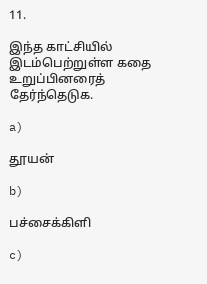11.

இந்த காட்சியில் இடம்பெற்றுள்ள கதை உறுப்பினரைத் தேர்ந்தெடுக.

a)

தூயன்

b)

பச்சைக்கிளி

c)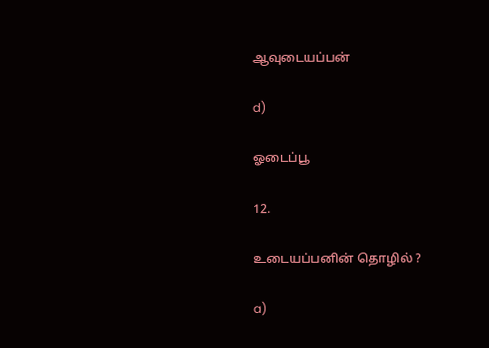ஆவுடையப்பன்

d)

ஓடைப்பூ

12.

உடையப்பனின் தொழில் ?

a)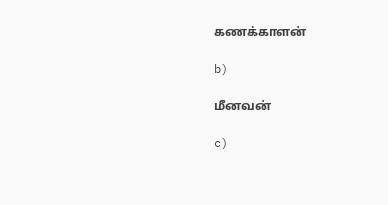கணக்காளன்

b)

மீனவன்

c)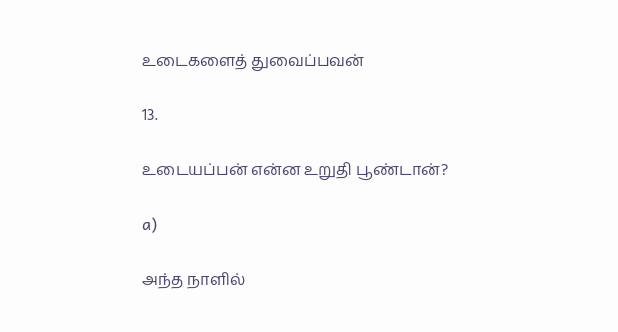உடைகளைத் துவைப்பவன்

13.

உடையப்பன் என்ன உறுதி பூண்டான்?

a)

அந்த நாளில்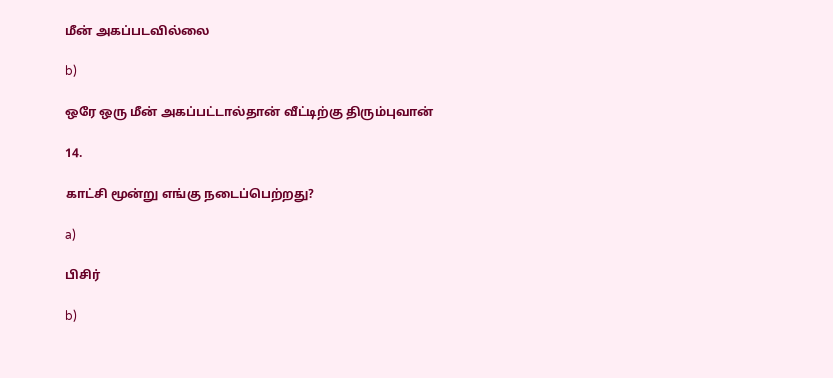மீன் அகப்படவில்லை

b)

ஒரே ஒரு மீன் அகப்பட்டால்தான் வீட்டிற்கு திரும்புவான்

14.

காட்சி மூன்று எங்கு நடைப்பெற்றது?

a)

பிசிர்

b)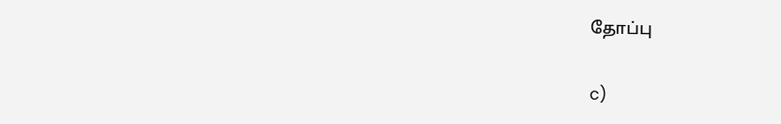தோப்பு

c)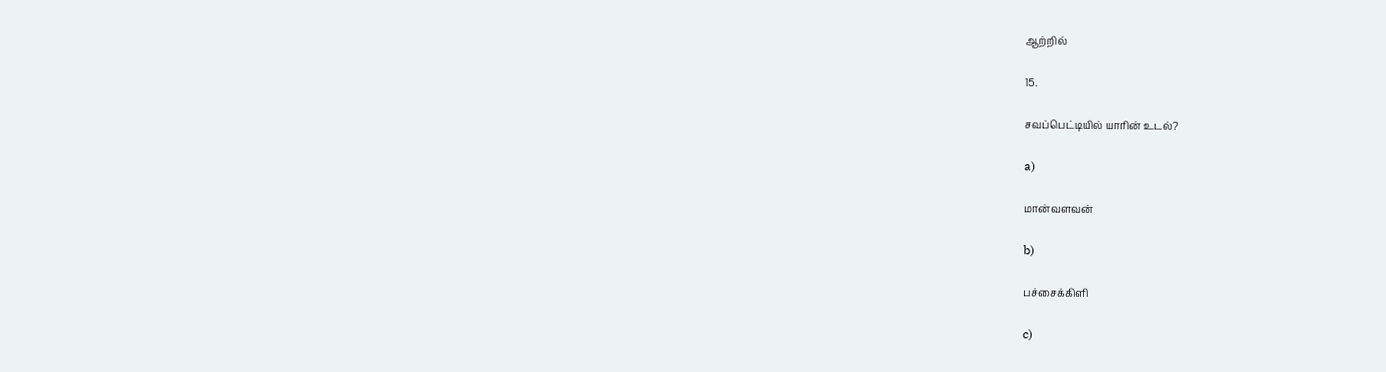ஆற்றில்

15.

சவப்பெட்டியில் யாரின் உடல்?

a)

மான்வளவன்

b)

பச்சைக்கிளி

c)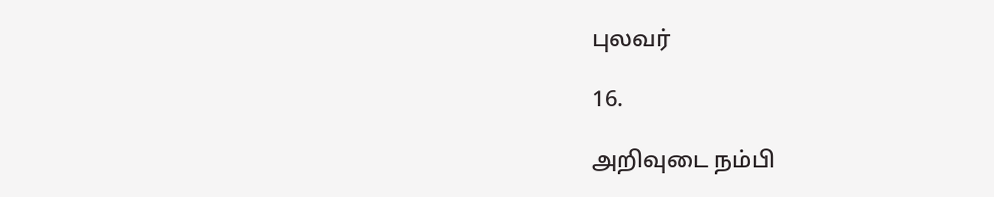புலவர்

16.

அறிவுடை நம்பி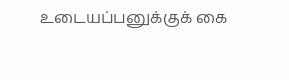உடையப்பனுக்குக் கை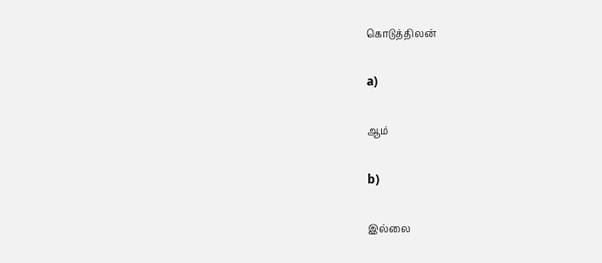கொடுத்திலன்

a)

ஆம்

b)

இல்லை